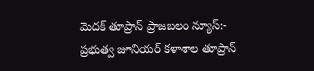మెదక్ తూప్రాన్ ప్రాజబలం న్యూస్:-
ప్రభుత్వ జూనియర్ కళాశాల తూప్రాన్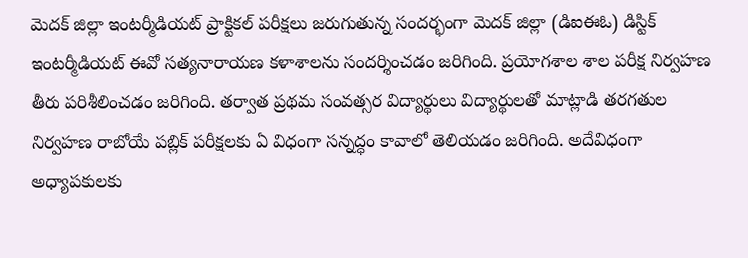మెదక్ జిల్లా ఇంటర్మీడియట్ ప్రాక్టికల్ పరీక్షలు జరుగుతున్న సందర్భంగా మెదక్ జిల్లా (డిఐఈఓ) డిస్టిక్ ఇంటర్మీడియట్ ఈవో సత్యనారాయణ కళాశాలను సందర్శించడం జరిగింది. ప్రయోగశాల శాల పరీక్ష నిర్వహణ తీరు పరిశీలించడం జరిగింది. తర్వాత ప్రథమ సంవత్సర విద్యార్థులు విద్యార్థులతో మాట్లాడి తరగతుల నిర్వహణ రాబోయే పబ్లిక్ పరీక్షలకు ఏ విధంగా సన్నద్ధం కావాలో తెలియడం జరిగింది. అదేవిధంగా అధ్యాపకులకు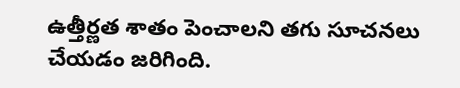ఉత్తీర్ణత శాతం పెంచాలని తగు సూచనలు చేయడం జరిగింది.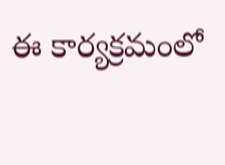ఈ కార్యక్రమంలో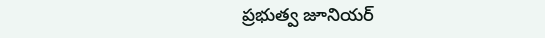ప్రభుత్వ జూనియర్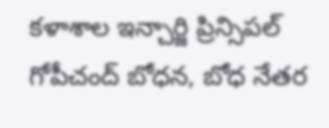కళాశాల ఇన్చార్జి ప్రిన్సిపల్ గోపీచంద్ బోధన, బోధ నేతర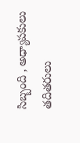సిబ్బంది , అధ్యాపకులు తదితరులు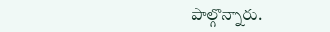పాల్గొన్నారు.